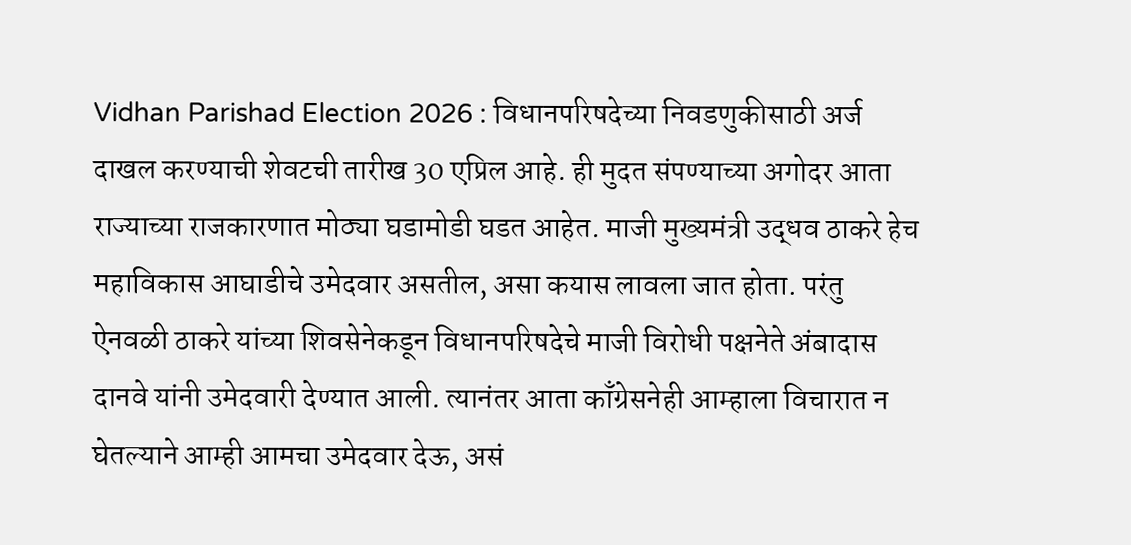Vidhan Parishad Election 2026 : विधानपरिषदेच्या निवडणुकीसाठी अर्ज दाखल करण्याची शेवटची तारीख 30 एप्रिल आहे. ही मुदत संपण्याच्या अगोदर आता राज्याच्या राजकारणात मोठ्या घडामोडी घडत आहेत. माजी मुख्यमंत्री उद्धव ठाकरे हेच महाविकास आघाडीचे उमेदवार असतील, असा कयास लावला जात होता. परंतु ऐनवळी ठाकरे यांच्या शिवसेनेकडून विधानपरिषदेचे माजी विरोधी पक्षनेते अंबादास दानवे यांनी उमेदवारी देण्यात आली. त्यानंतर आता काँग्रेसनेही आम्हाला विचारात न घेतल्याने आम्ही आमचा उमेदवार देऊ, असं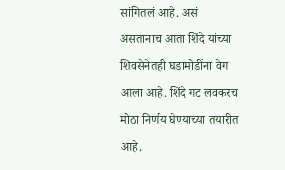सांगितलं आहे. असं असतानाच आता शिंदे यांच्या शिवसेनेतही घडामोडींना वेग आला आहे. शिंदे गट लवकरच मोठा निर्णय घेण्याच्या तयारीत आहे.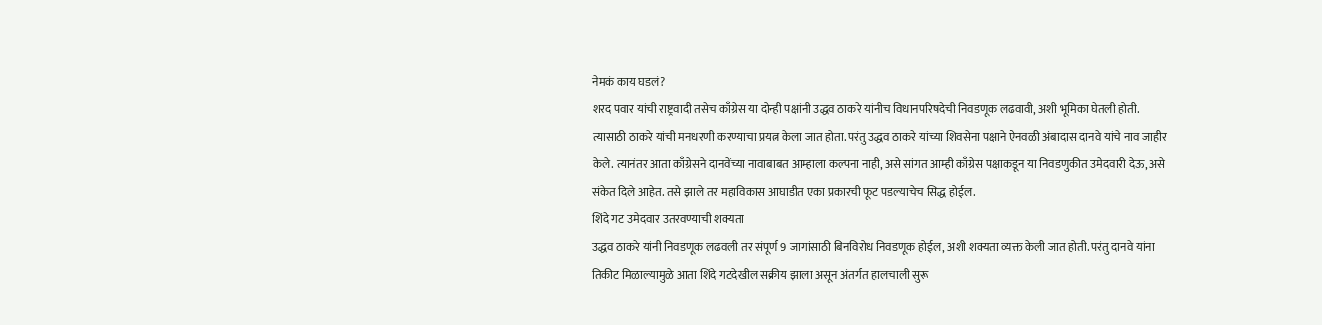नेमकं काय घडलं?
शरद पवार यांची राष्ट्रवादी तसेच काँग्रेस या दोन्ही पक्षांनी उद्धव ठाकरे यांनीच विधानपरिषदेची निवडणूक लढवावी, अशी भूमिका घेतली होती. त्यासाठी ठाकरे यांची मनधरणी करण्याचा प्रयत्न केला जात होता. परंतु उद्धव ठाकरे यांच्या शिवसेना पक्षाने ऐनवळी अंबादास दानवे यांचे नाव जाहीर केले. त्यानंतर आता काँग्रेसने दानवेंच्या नावाबाबत आम्हाला कल्पना नाही, असे सांगत आम्ही काँग्रेस पक्षाकडून या निवडणुकीत उमेदवारी देऊ, असे संकेत दिले आहेत. तसे झाले तर महाविकास आघाडीत एका प्रकारची फूट पडल्याचेच सिद्ध होईल.
शिंदे गट उमेदवार उतरवण्याची शक्यता
उद्धव ठाकरे यांनी निवडणूक लढवली तर संपूर्ण 9 जागांसाठी बिनविरोध निवडणूक होईल, अशी शक्यता व्यक्त केली जात होती. परंतु दानवे यांना तिकीट मिळाल्यामुळे आता शिंदे गटदेखील सक्रीय झाला असून अंतर्गत हालचाली सुरू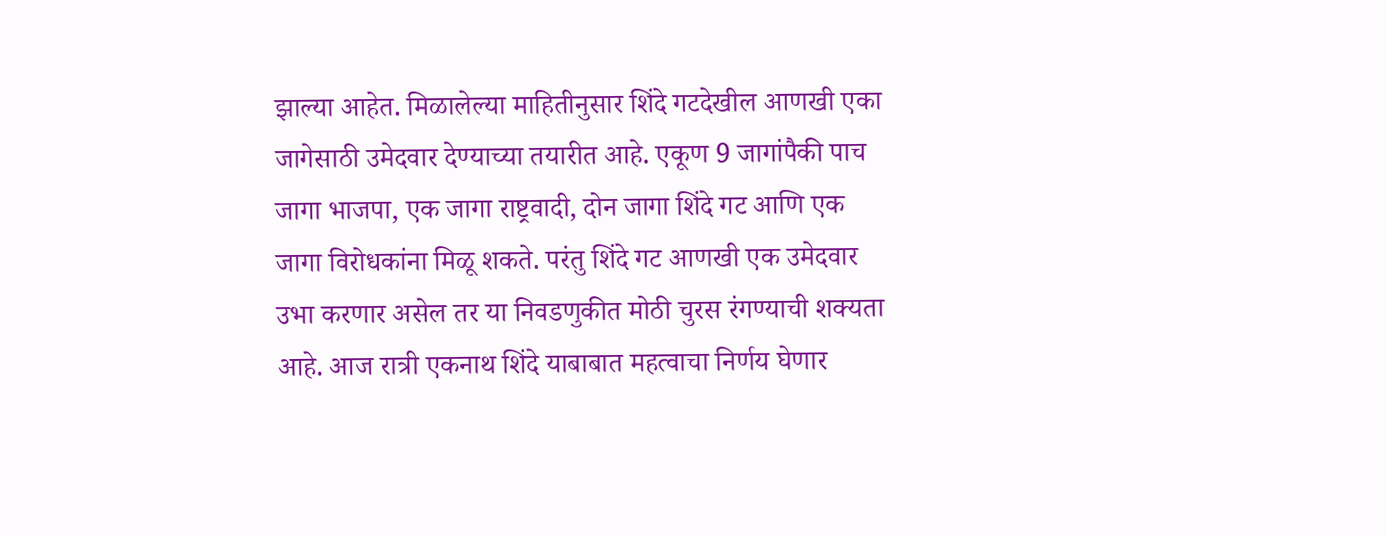झाल्या आहेत. मिळालेल्या माहितीनुसार शिंदे गटदेखील आणखी एका जागेसाठी उमेदवार देण्याच्या तयारीत आहे. एकूण 9 जागांपैकी पाच जागा भाजपा, एक जागा राष्ट्रवादी, दोन जागा शिंदे गट आणि एक जागा विरोधकांना मिळू शकते. परंतु शिंदे गट आणखी एक उमेदवार उभा करणार असेल तर या निवडणुकीत मोठी चुरस रंगण्याची शक्यता आहे. आज रात्री एकनाथ शिंदे याबाबात महत्वाचा निर्णय घेणार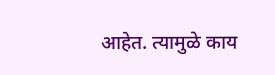आहेत. त्यामुळे काय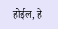होईल, हे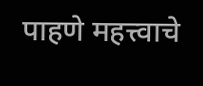पाहणे महत्त्वाचे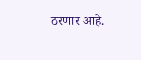ठरणार आहे.